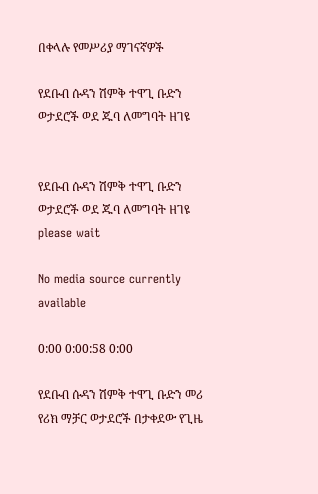በቀላሉ የመሥሪያ ማገናኛዎች

የደቡብ ሱዳን ሽምቅ ተዋጊ ቡድን ወታደሮች ወደ ጁባ ለመግባት ዘገዩ


የደቡብ ሱዳን ሽምቅ ተዋጊ ቡድን ወታደሮች ወደ ጁባ ለመግባት ዘገዩ
please wait

No media source currently available

0:00 0:00:58 0:00

የደቡብ ሱዳን ሽምቅ ተዋጊ ቡድን መሪ የሪክ ማቻር ወታደሮች በታቀደው የጊዜ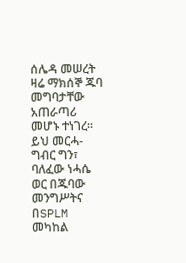ሰሌዳ መሠረት ዛሬ ማክሰኞ ጁባ መግባታቸው አጠራጣሪ መሆኑ ተነገረ። ይህ መርሓ-ግብር ግን፣ ባለፈው ነሓሴ ወር በጁባው መንግሥትና በSPLM መካከል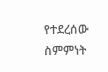የተደረሰው ስምምነት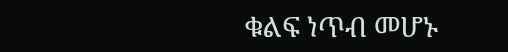ቁልፍ ነጥብ መሆኑ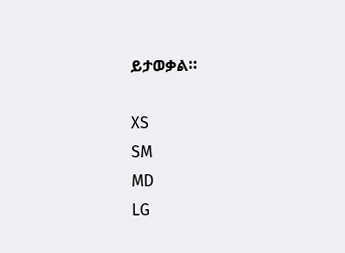ይታወቃል።

XS
SM
MD
LG